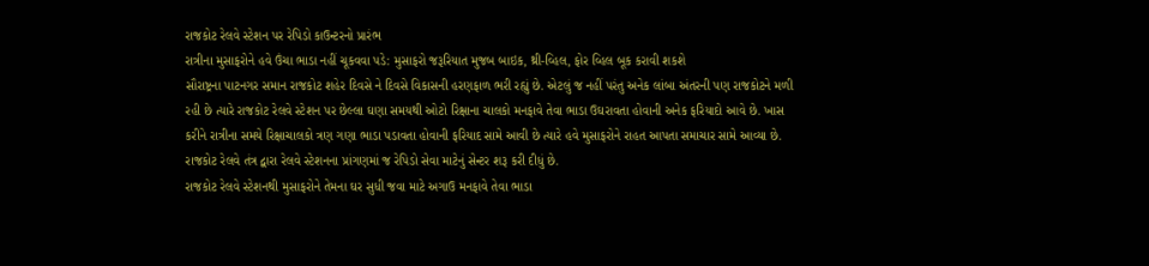રાજકોટ રેલવે સ્ટેશન પર રેપિડો કાઉન્ટરનો પ્રારંભ
રાત્રીના મુસાફરોને હવે ઉંચા ભાડા નહીં ચૂકવવા પડે: મુસાફરો જરૂરિયાત મુજબ બાઇક, થ્રી-વ્હિલ, ફોર વ્હિલ બૂક કરાવી શકશે
સૌરાષ્ટ્રના પાટનગર સમાન રાજકોટ શહેર દિવસે ને દિવસે વિકાસની હરણફાળ ભરી રહ્યું છે. એટલું જ નહીં પરંતુ અનેક લાંબા અંતરની પણ રાજકોટને મળી રહી છે ત્યારે રાજકોટ રેલવે સ્ટેશન પર છેલ્લા ઘણા સમયથી ઓટો રિક્ષાના ચાલકો મનફાવે તેવા ભાડા ઉઘરાવતા હોવાની અનેક ફરિયાદો આવે છે. ખાસ કરીને રાત્રીના સમયે રિક્ષાચાલકો ત્રણ ગણા ભાડા પડાવતા હોવાની ફરિયાદ સામે આવી છે ત્યારે હવે મુસાફરોને રાહત આપતા સમાચાર સામે આવ્યા છે. રાજકોટ રેલવે તંત્ર દ્વારા રેલવે સ્ટેશનના પ્રાંગણમાં જ રેપિડો સેવા માટેનું સેન્ટર શરૂ કરી દીધું છે.
રાજકોટ રેલવે સ્ટેશનથી મુસાફરોને તેમના ઘર સુધી જવા માટે અગાઉ મનફાવે તેવા ભાડા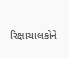રિક્ષાચાલકોને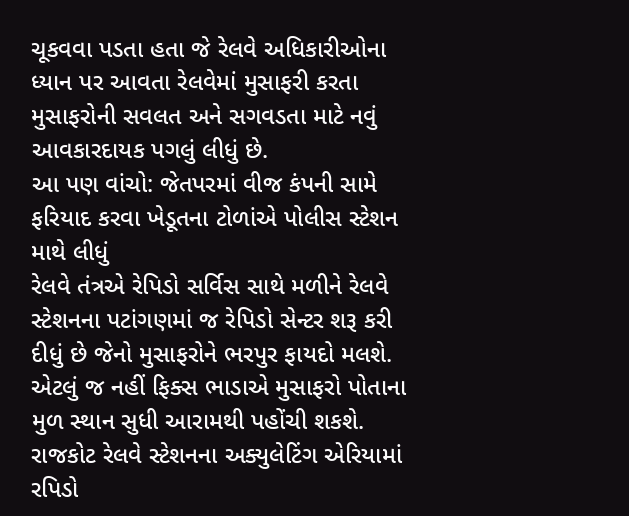ચૂકવવા પડતા હતા જે રેલવે અધિકારીઓના ધ્યાન પર આવતા રેલવેમાં મુસાફરી કરતા મુસાફરોની સવલત અને સગવડતા માટે નવું આવકારદાયક પગલું લીધું છે.
આ પણ વાંચો: જેતપરમાં વીજ કંપની સામે ફરિયાદ કરવા ખેડૂતના ટોળાંએ પોલીસ સ્ટેશન માથે લીધું
રેલવે તંત્રએ રેપિડો સર્વિસ સાથે મળીને રેલવે સ્ટેશનના પટાંગણમાં જ રેપિડો સેન્ટર શરૂ કરી દીધું છે જેનો મુસાફરોને ભરપુર ફાયદો મલશે. એટલું જ નહીં ફિક્સ ભાડાએ મુસાફરો પોતાના મુળ સ્થાન સુધી આરામથી પહોંચી શકશે.
રાજકોટ રેલવે સ્ટેશનના અક્યુલેટિંગ એરિયામાં રપિડો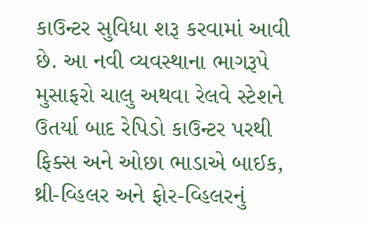કાઉન્ટર સુવિધા શરૂ કરવામાં આવી છે. આ નવી વ્યવસ્થાના ભાગરૂપે મુસાફરો ચાલુ અથવા રેલવે સ્ટેશને ઉતર્યા બાદ રેપિડો કાઉન્ટર પરથી ફિક્સ અને ઓછા ભાડાએ બાઈક, થ્રી-વ્હિલર અને ફોર-વ્હિલરનું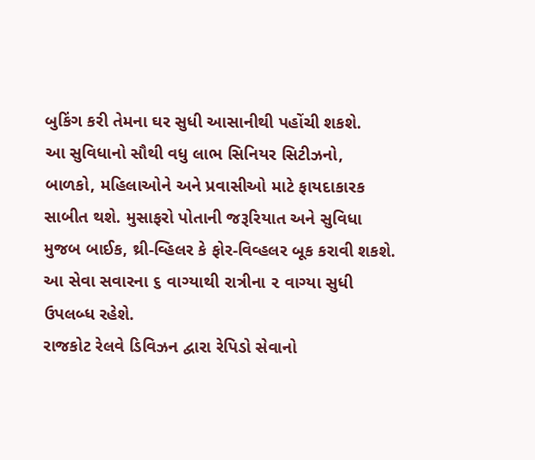બુકિંગ કરી તેમના ઘર સુધી આસાનીથી પહોંચી શકશે.
આ સુવિધાનો સૌથી વધુ લાભ સિનિયર સિટીઝનો, બાળકો, મહિલાઓને અને પ્રવાસીઓ માટે ફાયદાકારક સાબીત થશે. મુસાફરો પોતાની જરૂરિયાત અને સુવિધા મુજબ બાઈક, થ્રી-વ્હિલર કે ફોર-વિવ્હલર બૂક કરાવી શકશે. આ સેવા સવારના ૬ વાગ્યાથી રાત્રીના ૨ વાગ્યા સુધી ઉપલબ્ધ રહેશે.
રાજકોટ રેલવે ડિવિઝન દ્વારા રેપિડો સેવાનો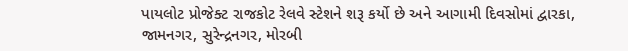પાયલોટ પ્રોજેક્ટ રાજકોટ રેલવે સ્ટેશને શરૂ કર્યો છે અને આગામી દિવસોમાં દ્વારકા, જામનગર, સુરેન્દ્રનગર, મોરબી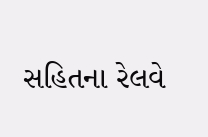સહિતના રેલવે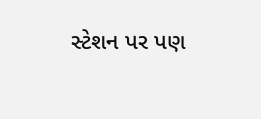સ્ટેશન પર પણ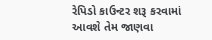રેપિડો કાઉન્ટર શરૂ કરવામાં આવશે તેમ જાણવા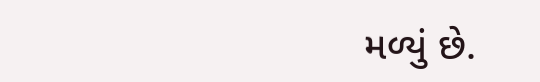મળ્યું છે.